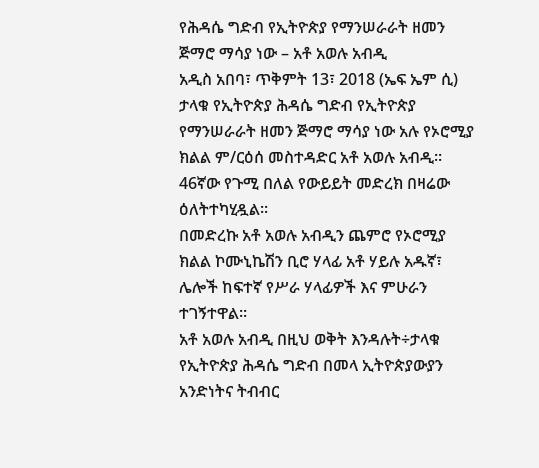የሕዳሴ ግድብ የኢትዮጵያ የማንሠራራት ዘመን ጅማሮ ማሳያ ነው – አቶ አወሉ አብዲ
አዲስ አበባ፣ ጥቅምት 13፣ 2018 (ኤፍ ኤም ሲ) ታላቁ የኢትዮጵያ ሕዳሴ ግድብ የኢትዮጵያ የማንሠራራት ዘመን ጅማሮ ማሳያ ነው አሉ የኦሮሚያ ክልል ም/ርዕሰ መስተዳድር አቶ አወሉ አብዲ፡፡
46ኛው የጉሚ በለል የውይይት መድረክ በዛሬው ዕለትተካሂዷል፡፡
በመድረኩ አቶ አወሉ አብዲን ጨምሮ የኦሮሚያ ክልል ኮሙኒኬሽን ቢሮ ሃላፊ አቶ ሃይሉ አዱኛ፣ ሌሎች ከፍተኛ የሥራ ሃላፊዎች እና ምሁራን ተገኝተዋል፡፡
አቶ አወሉ አብዲ በዚህ ወቅት እንዳሉት÷ታላቁ የኢትዮጵያ ሕዳሴ ግድብ በመላ ኢትዮጵያውያን አንድነትና ትብብር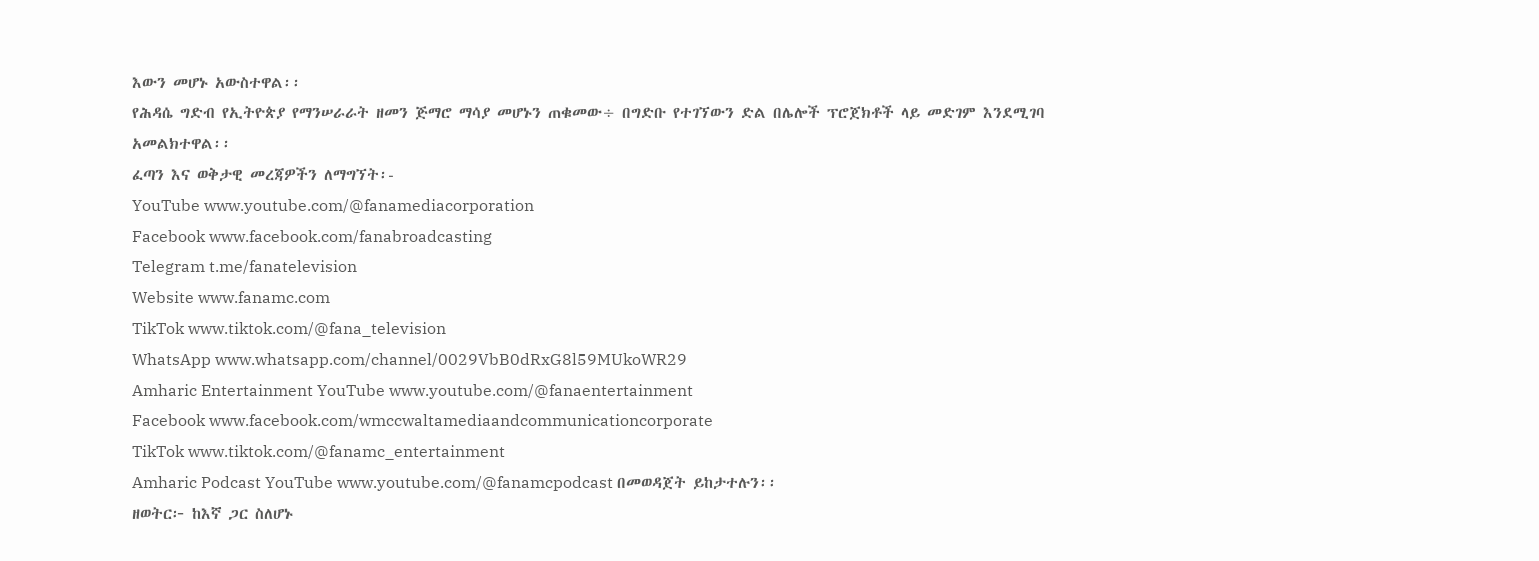እውን መሆኑ አውስተዋል፡፡
የሕዳሴ ግድብ የኢትዮጵያ የማንሠራራት ዘመን ጅማሮ ማሳያ መሆኑን ጠቁመው÷ በግድቡ የተገኘውን ድል በሌሎች ፕሮጀክቶች ላይ መድገም እንደሚገባ አመልክተዋል፡፡
ፈጣን እና ወቅታዊ መረጃዎችን ለማግኘት፡-
YouTube www.youtube.com/@fanamediacorporation
Facebook www.facebook.com/fanabroadcasting
Telegram t.me/fanatelevision
Website www.fanamc.com
TikTok www.tiktok.com/@fana_television
WhatsApp www.whatsapp.com/channel/0029VbB0dRxG8l59MUkoWR29
Amharic Entertainment YouTube www.youtube.com/@fanaentertainment
Facebook www.facebook.com/wmccwaltamediaandcommunicationcorporate
TikTok www.tiktok.com/@fanamc_entertainment
Amharic Podcast YouTube www.youtube.com/@fanamcpodcast በመወዳጀት ይከታተሉን፡፡
ዘወትር፦ ከእኛ ጋር ስለሆኑ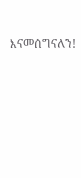እናመሰግናለን!